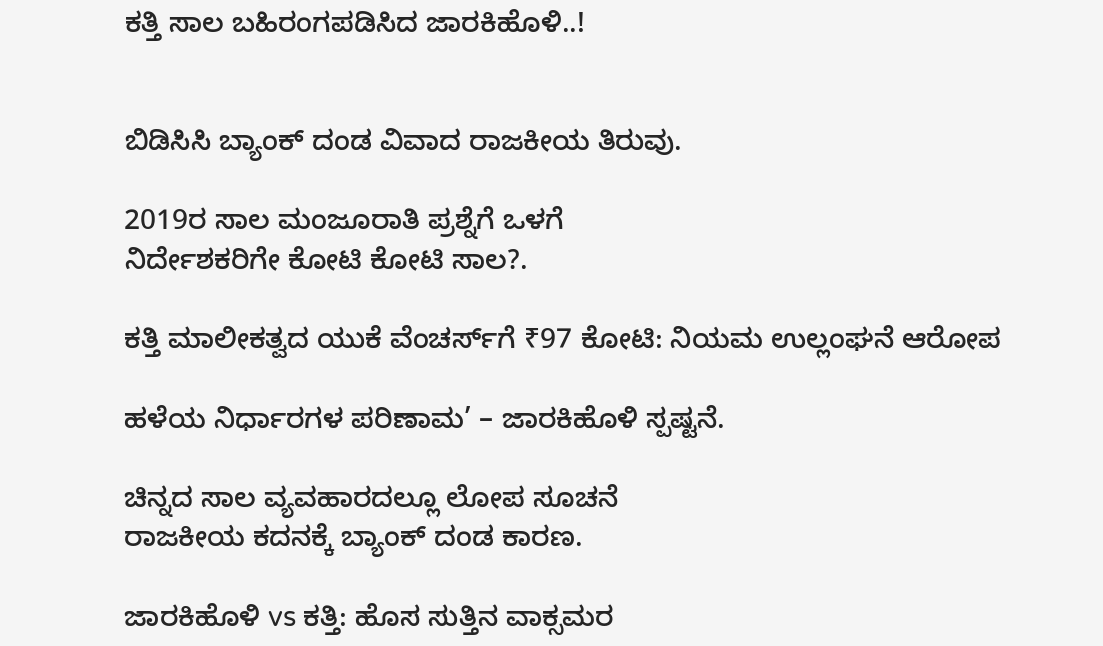ಕತ್ತಿ ಸಾಲ ಬಹಿರಂಗಪಡಿಸಿದ ಜಾರಕಿಹೊಳಿ..!


ಬಿಡಿಸಿಸಿ ಬ್ಯಾಂಕ್ ದಂಡ ವಿವಾದ ರಾಜಕೀಯ ತಿರುವು.

2019ರ ಸಾಲ ಮಂಜೂರಾತಿ ಪ್ರಶ್ನೆಗೆ ಒಳಗೆ
ನಿರ್ದೇಶಕರಿಗೇ ಕೋಟಿ ಕೋಟಿ ಸಾಲ?.

ಕತ್ತಿ ಮಾಲೀಕತ್ವದ ಯುಕೆ ವೆಂಚರ್ಸ್‌ಗೆ ₹97 ಕೋಟಿ: ನಿಯಮ ಉಲ್ಲಂಘನೆ ಆರೋಪ

ಹಳೆಯ ನಿರ್ಧಾರಗಳ ಪರಿಣಾಮ’ – ಜಾರಕಿಹೊಳಿ ಸ್ಪಷ್ಟನೆ.

ಚಿನ್ನದ ಸಾಲ ವ್ಯವಹಾರದಲ್ಲೂ ಲೋಪ ಸೂಚನೆ
ರಾಜಕೀಯ ಕದನಕ್ಕೆ ಬ್ಯಾಂಕ್ ದಂಡ ಕಾರಣ.

ಜಾರಕಿಹೊಳಿ vs ಕತ್ತಿ: ಹೊಸ ಸುತ್ತಿನ ವಾಕ್ಸಮರ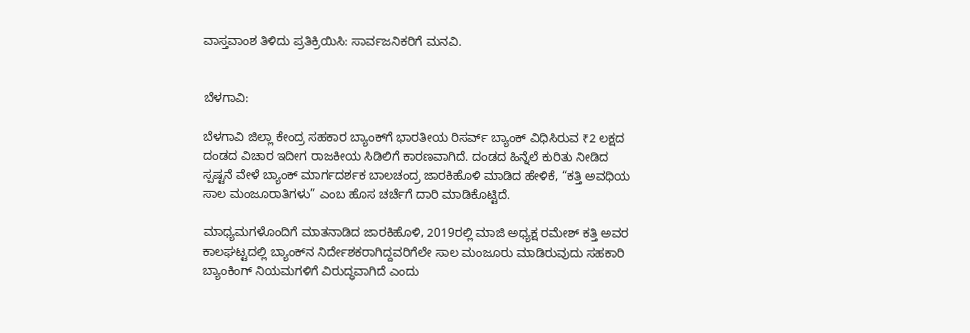ವಾಸ್ತವಾಂಶ ತಿಳಿದು ಪ್ರತಿಕ್ರಿಯಿಸಿ: ಸಾರ್ವಜನಿಕರಿಗೆ ಮನವಿ.


ಬೆಳಗಾವಿ:

ಬೆಳಗಾವಿ ಜಿಲ್ಲಾ ಕೇಂದ್ರ ಸಹಕಾರ ಬ್ಯಾಂಕ್‌ಗೆ ಭಾರತೀಯ ರಿಸರ್ವ್ ಬ್ಯಾಂಕ್ ವಿಧಿಸಿರುವ ₹2 ಲಕ್ಷದ ದಂಡದ ವಿಚಾರ ಇದೀಗ ರಾಜಕೀಯ ಸಿಡಿಲಿಗೆ ಕಾರಣವಾಗಿದೆ. ದಂಡದ ಹಿನ್ನೆಲೆ ಕುರಿತು ನೀಡಿದ ಸ್ಪಷ್ಟನೆ ವೇಳೆ ಬ್ಯಾಂಕ್ ಮಾರ್ಗದರ್ಶಕ ಬಾಲಚಂದ್ರ ಜಾರಕಿಹೊಳಿ ಮಾಡಿದ ಹೇಳಿಕೆ, “ಕತ್ತಿ ಅವಧಿಯ ಸಾಲ ಮಂಜೂರಾತಿಗಳು” ಎಂಬ ಹೊಸ ಚರ್ಚೆಗೆ ದಾರಿ ಮಾಡಿಕೊಟ್ಟಿದೆ.

ಮಾಧ್ಯಮಗಳೊಂದಿಗೆ ಮಾತನಾಡಿದ ಜಾರಕಿಹೊಳಿ, 2019ರಲ್ಲಿ ಮಾಜಿ ಅಧ್ಯಕ್ಷ ರಮೇಶ್ ಕತ್ತಿ ಅವರ ಕಾಲಘಟ್ಟದಲ್ಲಿ ಬ್ಯಾಂಕ್‌ನ ನಿರ್ದೇಶಕರಾಗಿದ್ದವರಿಗೆಲೇ ಸಾಲ ಮಂಜೂರು ಮಾಡಿರುವುದು ಸಹಕಾರಿ ಬ್ಯಾಂಕಿಂಗ್ ನಿಯಮಗಳಿಗೆ ವಿರುದ್ಧವಾಗಿದೆ ಎಂದು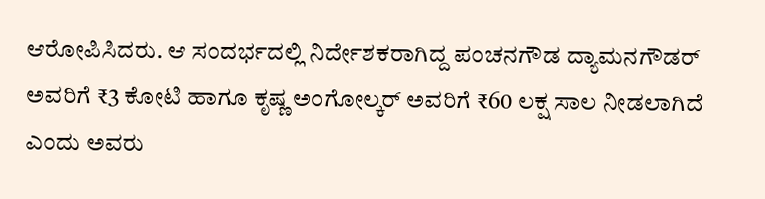ಆರೋಪಿಸಿದರು. ಆ ಸಂದರ್ಭದಲ್ಲಿ ನಿರ್ದೇಶಕರಾಗಿದ್ದ ಪಂಚನಗೌಡ ದ್ಯಾಮನಗೌಡರ್ ಅವರಿಗೆ ₹3 ಕೋಟಿ ಹಾಗೂ ಕೃಷ್ಣ ಅಂಗೋಲ್ಕರ್ ಅವರಿಗೆ ₹60 ಲಕ್ಷ ಸಾಲ ನೀಡಲಾಗಿದೆ ಎಂದು ಅವರು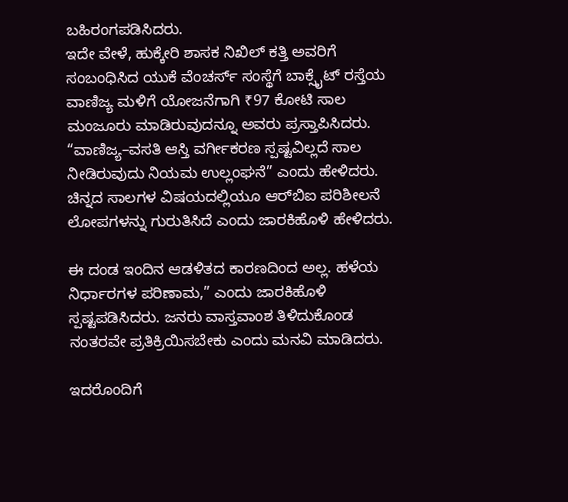ಬಹಿರಂಗಪಡಿಸಿದರು.
ಇದೇ ವೇಳೆ, ಹುಕ್ಕೇರಿ ಶಾಸಕ ನಿಖಿಲ್ ಕತ್ತಿ ಅವರಿಗೆ ಸಂಬಂಧಿಸಿದ ಯುಕೆ ವೆಂಚರ್ಸ್ ಸಂಸ್ಥೆಗೆ ಬಾಕ್ಸೈಟ್ ರಸ್ತೆಯ ವಾಣಿಜ್ಯ ಮಳಿಗೆ ಯೋಜನೆಗಾಗಿ ₹97 ಕೋಟಿ ಸಾಲ ಮಂಜೂರು ಮಾಡಿರುವುದನ್ನೂ ಅವರು ಪ್ರಸ್ತಾಪಿಸಿದರು. “ವಾಣಿಜ್ಯ–ವಸತಿ ಆಸ್ತಿ ವರ್ಗೀಕರಣ ಸ್ಪಷ್ಟವಿಲ್ಲದೆ ಸಾಲ ನೀಡಿರುವುದು ನಿಯಮ ಉಲ್ಲಂಘನೆ” ಎಂದು ಹೇಳಿದರು. ಚಿನ್ನದ ಸಾಲಗಳ ವಿಷಯದಲ್ಲಿಯೂ ಆರ್‌ಬಿಐ ಪರಿಶೀಲನೆ ಲೋಪಗಳನ್ನು ಗುರುತಿಸಿದೆ ಎಂದು ಜಾರಕಿಹೊಳಿ ಹೇಳಿದರು.

ಈ ದಂಡ ಇಂದಿನ ಆಡಳಿತದ ಕಾರಣದಿಂದ ಅಲ್ಲ. ಹಳೆಯ ನಿರ್ಧಾರಗಳ ಪರಿಣಾಮ,” ಎಂದು ಜಾರಕಿಹೊಳಿ ಸ್ಪಷ್ಟಪಡಿಸಿದರು. ಜನರು ವಾಸ್ತವಾಂಶ ತಿಳಿದುಕೊಂಡ ನಂತರವೇ ಪ್ರತಿಕ್ರಿಯಿಸಬೇಕು ಎಂದು ಮನವಿ ಮಾಡಿದರು.

ಇದರೊಂದಿಗೆ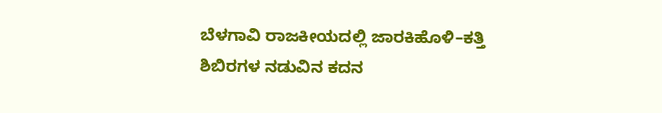ಬೆಳಗಾವಿ ರಾಜಕೀಯದಲ್ಲಿ ಜಾರಕಿಹೊಳಿ–ಕತ್ತಿ ಶಿಬಿರಗಳ ನಡುವಿನ ಕದನ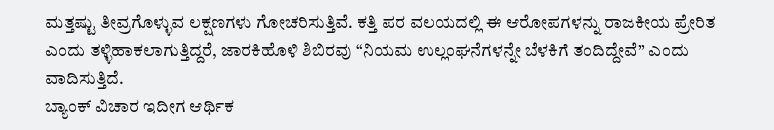ಮತ್ತಷ್ಟು ತೀವ್ರಗೊಳ್ಳುವ ಲಕ್ಷಣಗಳು ಗೋಚರಿಸುತ್ತಿವೆ. ಕತ್ತಿ ಪರ ವಲಯದಲ್ಲಿ ಈ ಆರೋಪಗಳನ್ನು ರಾಜಕೀಯ ಪ್ರೇರಿತ ಎಂದು ತಳ್ಳಿಹಾಕಲಾಗುತ್ತಿದ್ದರೆ, ಜಾರಕಿಹೊಳಿ ಶಿಬಿರವು “ನಿಯಮ ಉಲ್ಲಂಘನೆಗಳನ್ನೇ ಬೆಳಕಿಗೆ ತಂದಿದ್ದೇವೆ” ಎಂದು ವಾದಿಸುತ್ತಿದೆ.
ಬ್ಯಾಂಕ್ ವಿಚಾರ ಇದೀಗ ಆರ್ಥಿಕ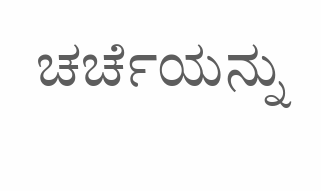ಚರ್ಚೆಯನ್ನು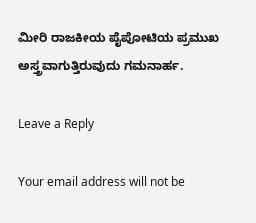ಮೀರಿ ರಾಜಕೀಯ ಪೈಪೋಟಿಯ ಪ್ರಮುಖ ಅಸ್ತ್ರವಾಗುತ್ತಿರುವುದು ಗಮನಾರ್ಹ.

Leave a Reply

Your email address will not be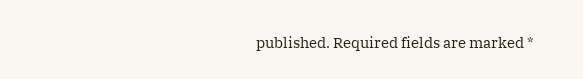published. Required fields are marked *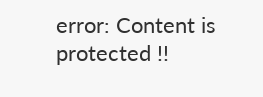error: Content is protected !!